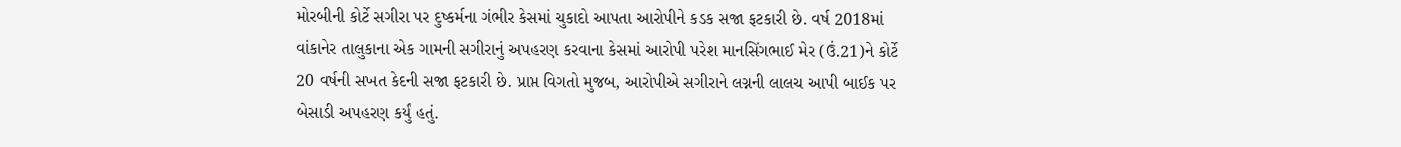મોરબીની કોર્ટે સગીરા પર દુષ્કર્મના ગંભીર કેસમાં ચુકાદો આપતા આરોપીને કડક સજા ફટકારી છે. વર્ષ 2018માં વાંકાનેર તાલુકાના એક ગામની સગીરાનું અપહરણ કરવાના કેસમાં આરોપી પરેશ માનસિંગભાઈ મેર (ઉં.21)ને કોર્ટે 20 વર્ષની સખત કેદની સજા ફટકારી છે. પ્રાપ્ત વિગતો મુજબ, આરોપીએ સગીરાને લગ્નની લાલચ આપી બાઈક પર બેસાડી અપહરણ કર્યું હતું.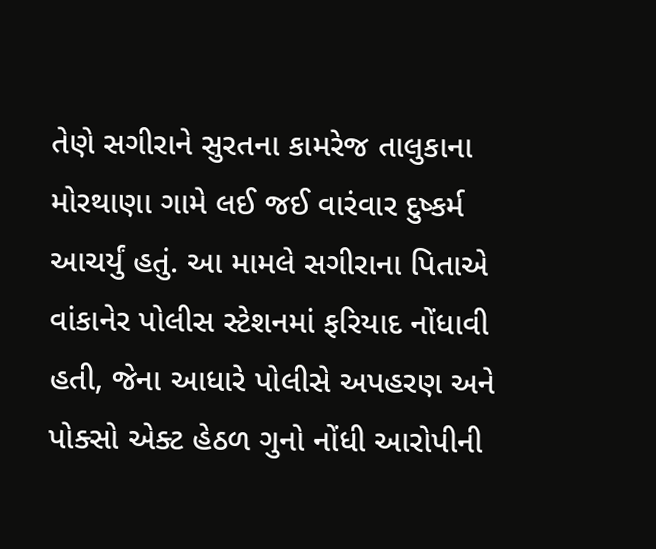તેણે સગીરાને સુરતના કામરેજ તાલુકાના મોરથાણા ગામે લઈ જઈ વારંવાર દુષ્કર્મ આચર્યું હતું. આ મામલે સગીરાના પિતાએ વાંકાનેર પોલીસ સ્ટેશનમાં ફરિયાદ નોંધાવી હતી, જેના આધારે પોલીસે અપહરણ અને પોક્સો એક્ટ હેઠળ ગુનો નોંધી આરોપીની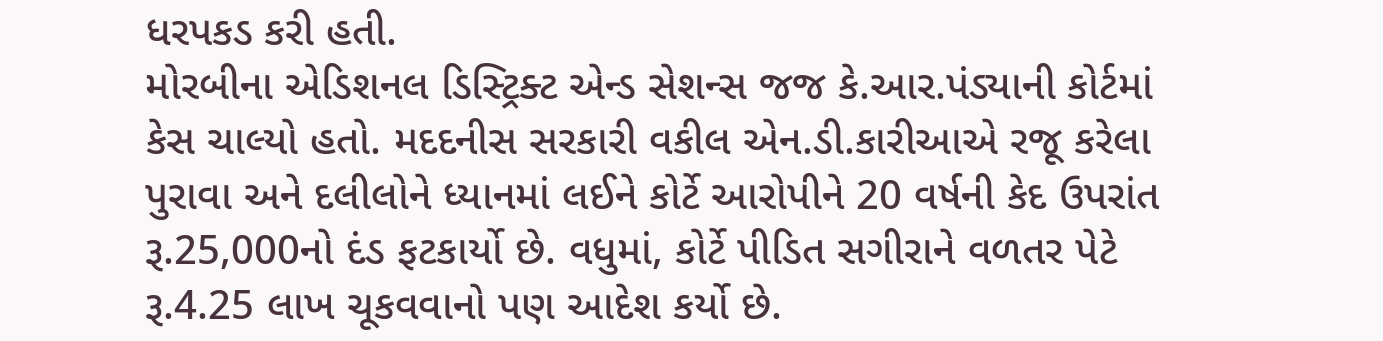ધરપકડ કરી હતી.
મોરબીના એડિશનલ ડિસ્ટ્રિક્ટ એન્ડ સેશન્સ જજ કે.આર.પંડ્યાની કોર્ટમાં કેસ ચાલ્યો હતો. મદદનીસ સરકારી વકીલ એન.ડી.કારીઆએ રજૂ કરેલા પુરાવા અને દલીલોને ધ્યાનમાં લઈને કોર્ટે આરોપીને 20 વર્ષની કેદ ઉપરાંત રૂ.25,000નો દંડ ફટકાર્યો છે. વધુમાં, કોર્ટે પીડિત સગીરાને વળતર પેટે રૂ.4.25 લાખ ચૂકવવાનો પણ આદેશ કર્યો છે.